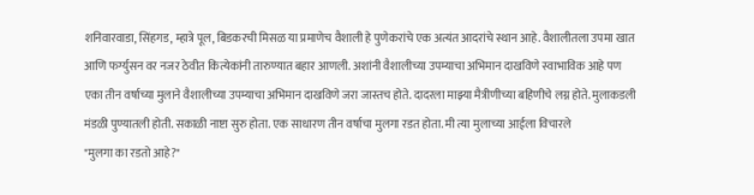शनिवारवाडा, सिंहगड, म्हात्रे पूल, बिडकरची मिसळ या प्रमाणेच वैशाली हे पुणेकरांचे एक अत्यंत आदरांचे स्थान आहे. वैशालीतला उपमा खात आणि फर्ग्युसन वर नजर ठेवीत कित्येकांनी तारुण्यात बहार आणली. अशांनी वैशालीच्या उपम्याचा अभिमान दाखविणे स्वाभाविक आहे पण एका तीन वर्षाच्या मुलाने वैशालीच्या उपम्याचा अभिमान दाखविणे जरा जास्तच होते. दादरला माझ्या मैत्रीणीच्या बहिणीचे लग्न होते. मुलाकडली मंडळी पुण्यातली होती. सकाळी नाष्टा सुरु होता. एक साधारण तीन वर्षाचा मुलगा रडत होता. मी त्या मुलाच्या आईला विचारले
"मुलगा का रडतो आहे?"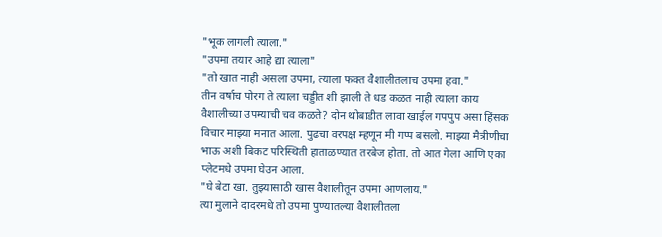"भूक लागली त्याला."
"उपमा तयार आहे द्या त्याला"
"तो खात नाही असला उपमा, त्याला फक्त वैशालीतलाच उपमा हवा."
तीन वर्षाच पोरग ते त्याला चड्डीत शी झाली ते धड कळत नाही त्याला काय वैशालीच्या उपम्याची चव कळते? दोन थोबाडीत लावा खाईल गपपुप असा हिंसक विचार माझ्या मनात आला. पुढचा वरपक्ष म्हणून मी गप्प बसलो. माझ्या मैत्रीणीचा भाऊ अशी बिकट परिस्थिती हाताळण्यात तरबेज होता. तो आत गेला आणि एका प्लेटमधे उपमा घेउन आला.
"घे बेटा खा. तुझ्यासाठी खास वैशालीतून उपमा आणलाय."
त्या मुलाने दादरमधे तो उपमा पुण्यातल्या वैशालीतला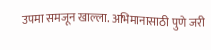उपमा समजून खाल्ला. अभिमानासाठी पुणे जरी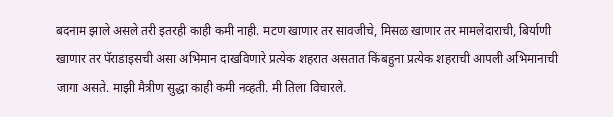बदनाम झाले असले तरी इतरही काही कमी नाही. मटण खाणार तर सावजीचे, मिसळ खाणार तर मामलेदाराची, बिर्याणी खाणार तर पॅराडाइसची असा अभिमान दाखविणारे प्रत्येक शहरात असतात किंबहुना प्रत्येक शहराची आपली अभिमानाची जागा असते. माझी मैत्रीण सुद्धा काही कमी नव्हती. मी तिला विचारले.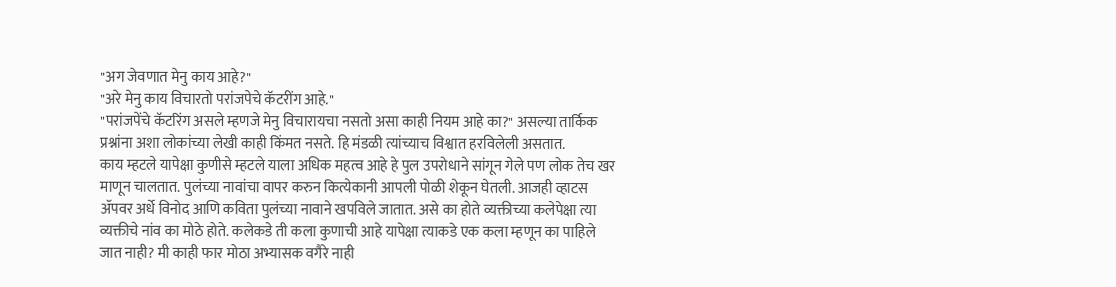"अग जेवणात मेनु काय आहे?"
"अरे मेनु काय विचारतो परांजपेचे कॅटरींग आहे."
"परांजपेंचे कॅटरिंग असले म्हणजे मेनु विचारायचा नसतो असा काही नियम आहे का?" असल्या तार्किक प्रश्नांना अशा लोकांच्या लेखी काही किंमत नसते. हि मंडळी त्यांच्याच विश्वात हरविलेली असतात.
काय म्हटले यापेक्षा कुणीसे म्हटले याला अधिक महत्व आहे हे पुल उपरोधाने सांगून गेले पण लोक तेच खर माणून चालतात. पुलंच्या नावांचा वापर करुन कित्येकानी आपली पोळी शेकून घेतली. आजही व्हाटस ॲपवर अर्धे विनोद आणि कविता पुलंच्या नावाने खपविले जातात. असे का होते व्यक्तीच्या कलेपेक्षा त्या व्यक्तीचे नांव का मोठे होते. कलेकडे ती कला कुणाची आहे यापेक्षा त्याकडे एक कला म्हणून का पाहिले जात नाही? मी काही फार मोठा अभ्यासक वगैरे नाही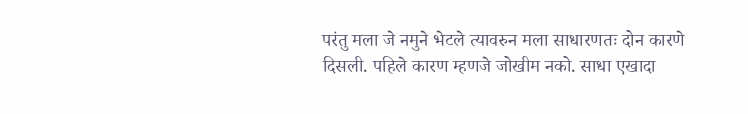परंतु मला जे नमुने भेटले त्यावरुन मला साधारणतः दोन कारणे दिसली. पहिले कारण म्हणजे जोखीम नको. साधा एखादा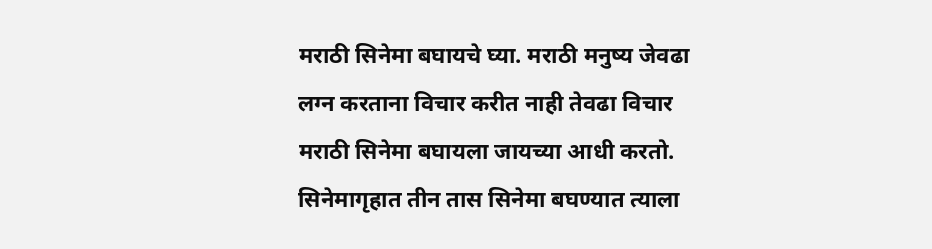मराठी सिनेमा बघायचे घ्या. मराठी मनुष्य जेवढा लग्न करताना विचार करीत नाही तेवढा विचार मराठी सिनेमा बघायला जायच्या आधी करतो. सिनेमागृहात तीन तास सिनेमा बघण्यात त्याला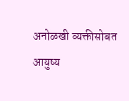अनोळखी व्यक्तीसोबत आयुष्य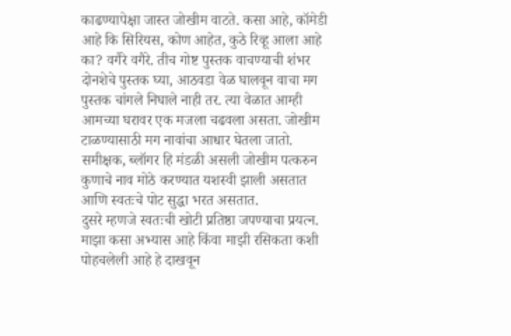काढण्यापेक्षा जास्त जोखीम वाटते. कसा आहे, कॉमेडी आहे कि सिरियस, कोण आहेत, कुठे रिव्हू आला आहे का? वगैरे वगैरे. तीच गोष्ट पुस्तक वाचण्याची शंभर दोनशेचे पुस्तक घ्या, आठवडा वेळ घालवून वाचा मग पुस्तक चांगले निघाले नाही तर. त्या वेळात आम्ही आमच्या घरावर एक मजला चढवला असता. जोखीम टाळण्यासाठी मग नावांचा आधार घेतला जातो. समीक्षक, ब्लॉगर हि मंडळी असली जोखीम पत्करुन कुणाचे नाव मोठे करण्यात यशस्वी झाली असतात आणि स्वतःचे पोट सुद्धा भरत असतात.
दुसरे म्हणजे स्वतःची खोटी प्रतिष्ठा जपण्याचा प्रयत्न. माझा कसा अभ्यास आहे किंवा माझी रसिकता कशी पोहचलेली आहे हे दाखवून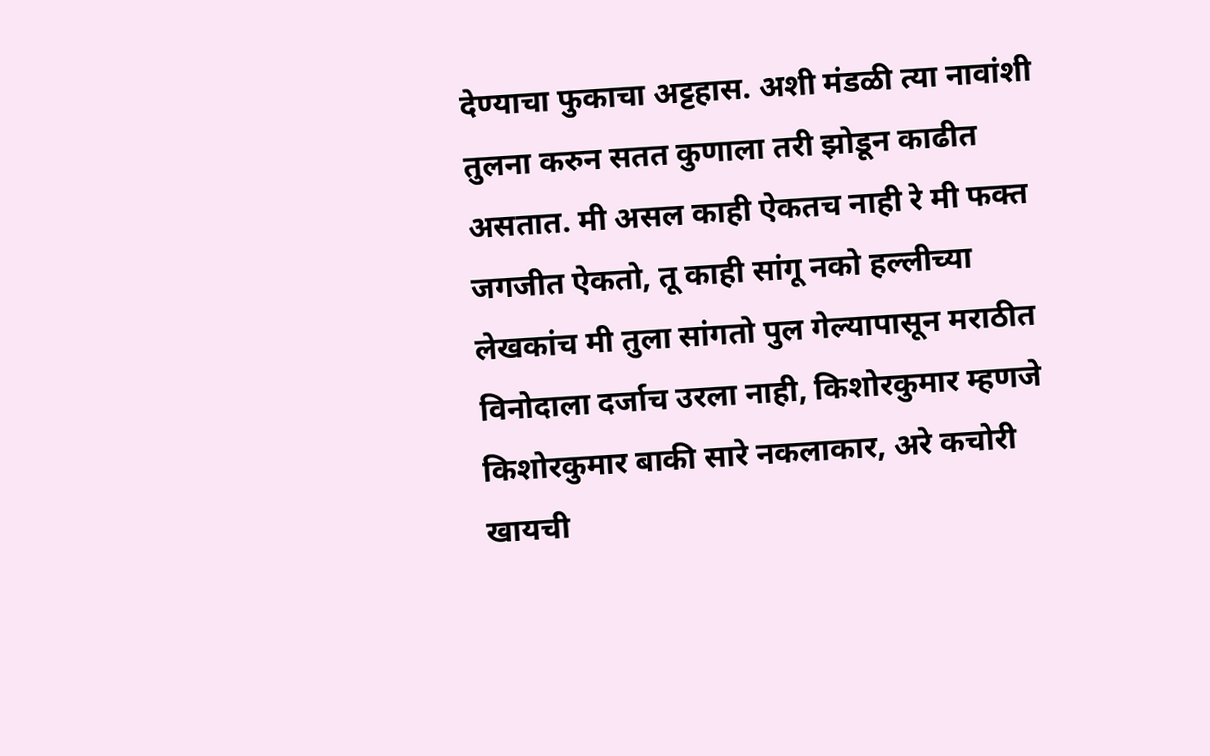देण्याचा फुकाचा अट्टहास. अशी मंडळी त्या नावांशी तुलना करुन सतत कुणाला तरी झोडून काढीत असतात. मी असल काही ऐकतच नाही रे मी फक्त जगजीत ऐकतो, तू काही सांगू नको हल्लीच्या लेखकांच मी तुला सांगतो पुल गेल्यापासून मराठीत विनोदाला दर्जाच उरला नाही, किशोरकुमार म्हणजे किशोरकुमार बाकी सारे नकलाकार, अरे कचोरी खायची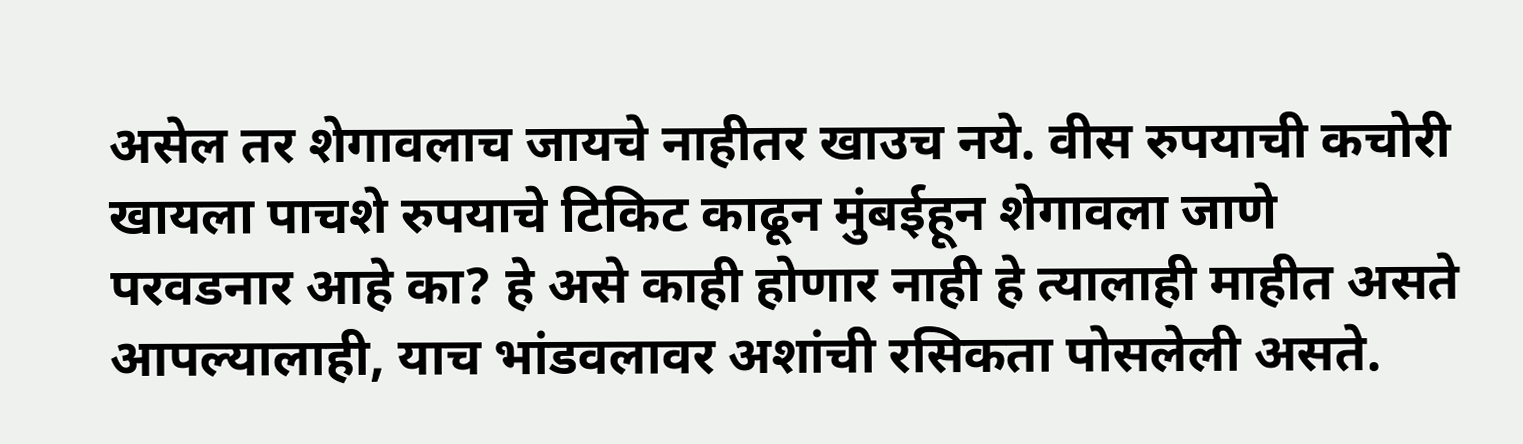असेल तर शेगावलाच जायचे नाहीतर खाउच नये. वीस रुपयाची कचोरी खायला पाचशे रुपयाचे टिकिट काढून मुंबईहून शेगावला जाणे परवडनार आहे का? हे असे काही होणार नाही हे त्यालाही माहीत असते आपल्यालाही, याच भांडवलावर अशांची रसिकता पोसलेली असते.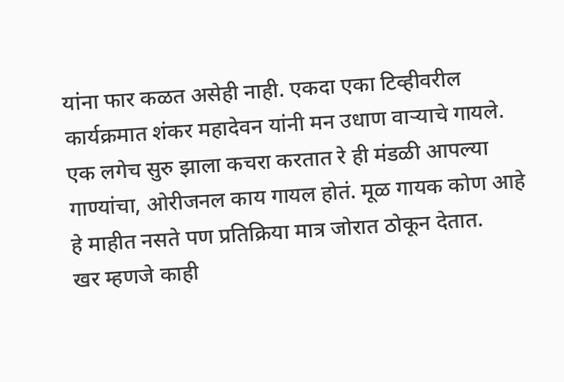यांना फार कळत असेही नाही. एकदा एका टिव्हीवरील कार्यक्रमात शंकर महादेवन यांनी मन उधाण वाऱ्याचे गायले. एक लगेच सुरु झाला कचरा करतात रे ही मंडळी आपल्या गाण्यांचा, ओरीजनल काय गायल होतं. मूळ गायक कोण आहे हे माहीत नसते पण प्रतिक्रिया मात्र जोरात ठोकून देतात.
खर म्हणजे काही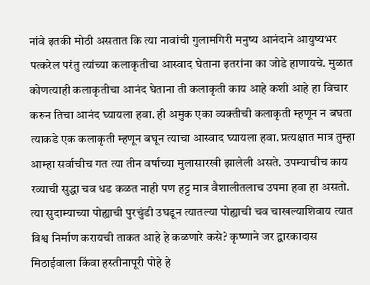नांवे इतकी मोठी असतात कि त्या नावांची गुलामगिरी मनुष्य आनंदाने आयुष्यभर पत्करेल परंतु त्यांच्या कलाकृतीचा आस्वाद घेताना इतरांना का जोडे हाणायचे. मुळात कोणत्याही कलाकृतीचा आनंद घेताना ती कलाकृती काय आहे कशी आहे हा विचार करुन तिचा आनंद घ्यायला हवा. ही अमुक एका व्यक्तीची कलाकृती म्हणून न बघता त्याकडे एक कलाकृती म्हणून बघून त्याचा आस्वाद घ्यायला हवा. प्रत्यक्षात मात्र तुम्हा आम्हा सर्वाचीच गत त्या तीन वर्षाच्या मुलासारखी झालेली असते. उपम्याचीच काय रव्याची सुद्धा चव धड कळत नाही पण हट्ट मात्र वैशालीतलाच उपमा हवा हा असतो. त्या सुदाम्याच्या पोह्याची पुरचुंडी उघडून त्यातल्या पोह्याची चव चाखल्याशिवाय त्यात विश्व निर्माण करायची ताकत आहे हे कळणारे कसे? कृष्णाने जर द्वारकादास मिठाईवाला किंवा हस्तीनापूरी पोहे हे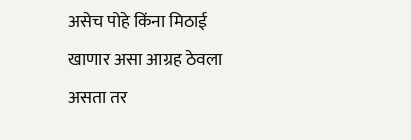असेच पोहे किंना मिठाई खाणार असा आग्रह ठेवला असता तर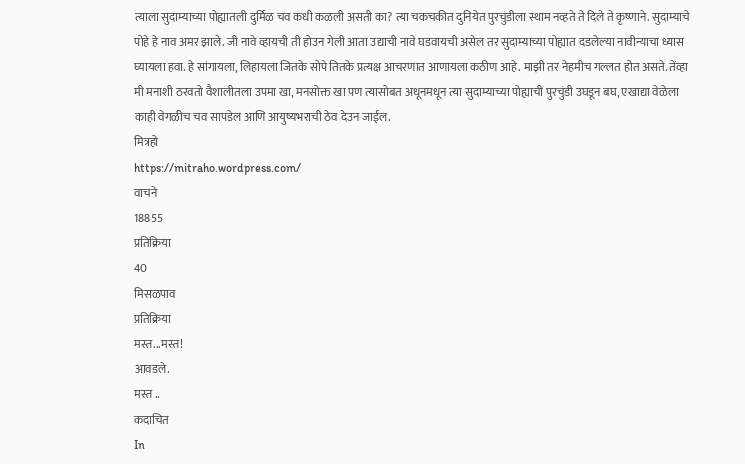त्याला सुदाम्याच्या पोह्यातली दुर्मिळ चव कधी कळली असती का? त्या चकचकीत दुनियेत पुरचुंडीला स्थाम नव्हते ते दिले ते कृष्णाने. सुदाम्याचे पोहे हे नाव अमर झाले. जी नावे व्हायची ती होउन गेली आता उद्याची नावे घडवायची असेल तर सुदाम्याच्या पोह्यात दडलेल्या नावीन्याचा ध्यास घ्यायला हवा. हे सांगायला, लिहायला जितके सोपे तितके प्रत्यक्ष आचरणात आणायला कठीण आहे. माझी तर नेहमीच गल्लत होत असते. तेंव्हा मी मनाशी ठरवतो वैशालीतला उपमा खा, मनसोक्त खा पण त्यासोबत अधूनमधून त्या सुदाम्याच्या पोह्याची पुरचुंडी उघडून बघ, एखाद्या वेळेला काही वेगळीच चव सापडेल आणि आयुष्यभराची ठेव देउन जाईल.
मित्रहो
https://mitraho.wordpress.com/
वाचने
18855
प्रतिक्रिया
40
मिसळपाव
प्रतिक्रिया
मस्त...मस्त!
आवडले.
मस्त ..
कदाचित
In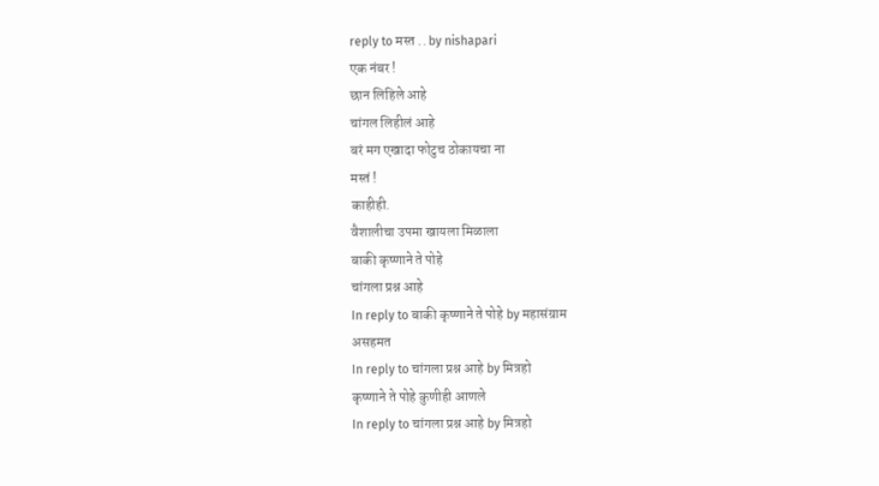reply to मस्त .. by nishapari
एक नंबर !
छान लिहिले आहे
चांगल लिहीलं आहे
बरं मग एखादा फोटुच ठोकायचा ना
मस्तं !
काहीही.
वैशालीचा उपमा खायला मिळाला
बाकी कृष्णाने ते पोहे
चांगला प्रश्न आहे
In reply to बाकी कृष्णाने ते पोहे by महासंग्राम
असहमत
In reply to चांगला प्रश्न आहे by मित्रहो
कृष्णाने ते पोहे कुणीही आणले
In reply to चांगला प्रश्न आहे by मित्रहो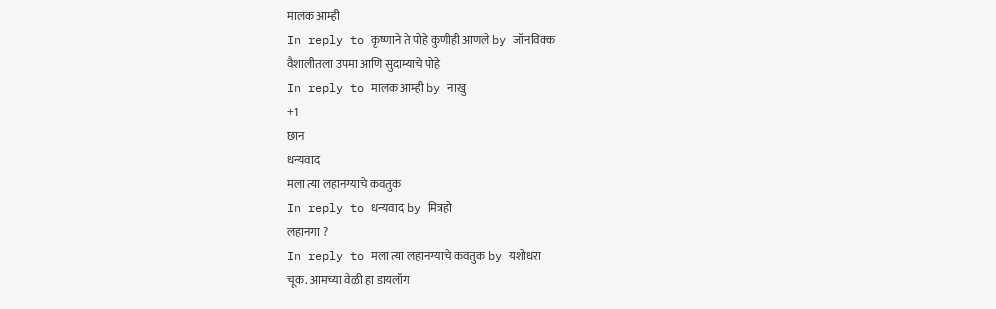मालक आम्ही
In reply to कृष्णाने ते पोहे कुणीही आणले by जॉनविक्क
वैशालीतला उपमा आणि सुदाम्याचे पोहे
In reply to मालक आम्ही by नाखु
+1
छान
धन्यवाद
मला त्या लहानग्याचे कवतुक
In reply to धन्यवाद by मित्रहो
लहानगा ?
In reply to मला त्या लहानग्याचे कवतुक by यशोधरा
चूक. आमच्या वेळी हा डायलॉग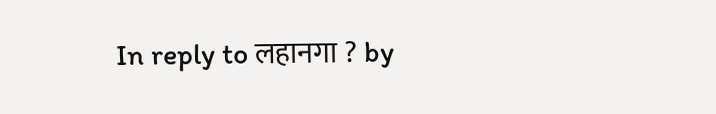In reply to लहानगा ? by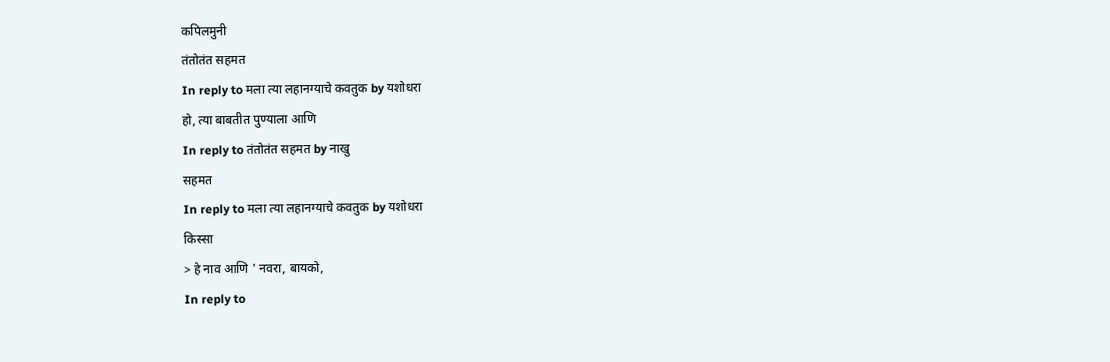कपिलमुनी
तंतोतंत सहमत
In reply to मला त्या लहानग्याचे कवतुक by यशोधरा
हो, त्या बाबतीत पुण्याला आणि
In reply to तंतोतंत सहमत by नाखु
सहमत
In reply to मला त्या लहानग्याचे कवतुक by यशोधरा
किस्सा
> हे नाव आणि ' नवरा, बायको,
In reply to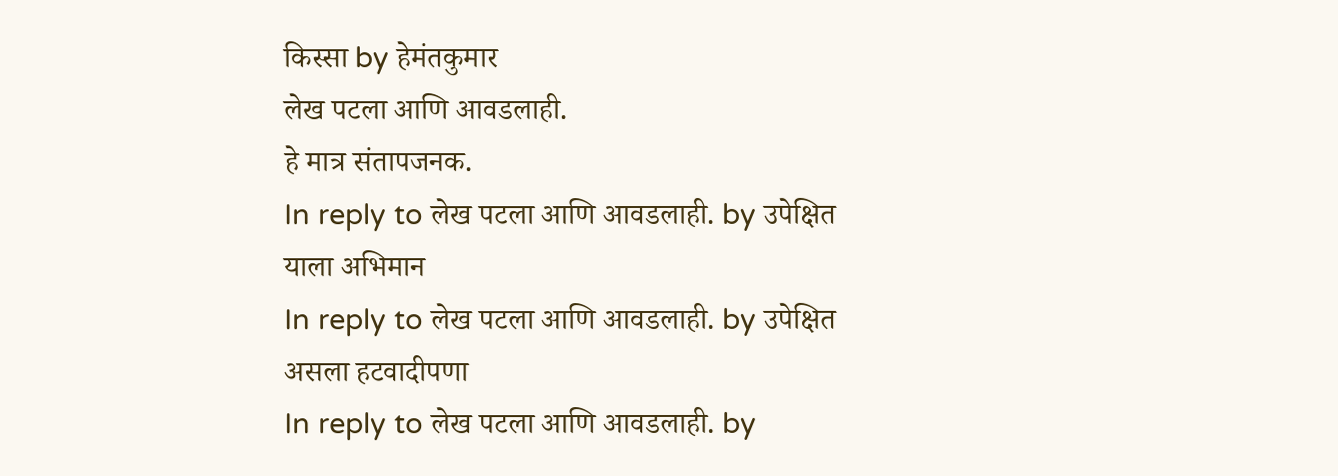किस्सा by हेमंतकुमार
लेख पटला आणि आवडलाही.
हे मात्र संतापजनक.
In reply to लेख पटला आणि आवडलाही. by उपेक्षित
याला अभिमान
In reply to लेख पटला आणि आवडलाही. by उपेक्षित
असला हटवादीपणा
In reply to लेख पटला आणि आवडलाही. by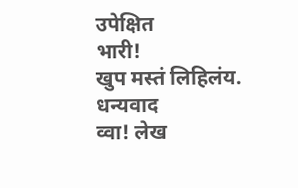उपेक्षित
भारी!
खुप मस्तं लिहिलंय.
धन्यवाद
व्वा! लेख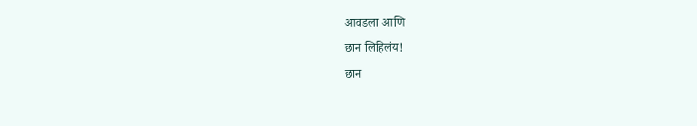आवडला आणि
छान लिहिलंय!
छान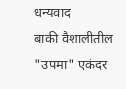धन्यवाद
बाकी वैशालीतील "उपमा" एकंदर